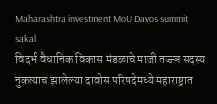Maharashtra investment MoU Davos summit
sakal
विदर्भ वैधानिक विकास मंडळाचे माजी तज्ज्ञ सदस्य नुकत्याच झालेल्या दावोस परिषदेमध्ये महाराष्ट्रात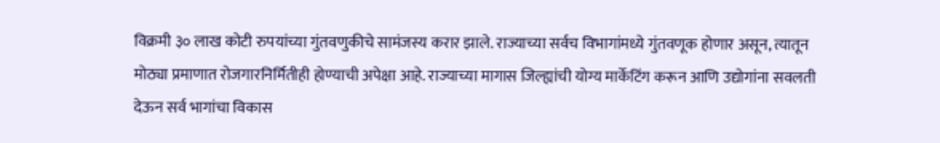विक्रमी ३० लाख कोटी रुपयांच्या गुंतवणुकीचे सामंजस्य करार झाले. राज्याच्या सर्वच विभागांमध्ये गुंतवणूक होणार असून, त्यातून मोठ्या प्रमाणात रोजगारनिर्मितीही होण्याची अपेक्षा आहे. राज्याच्या मागास जिल्ह्यांची योग्य मार्केटिंग करून आणि उद्योगांना सवलती देऊन सर्व भागांचा विकास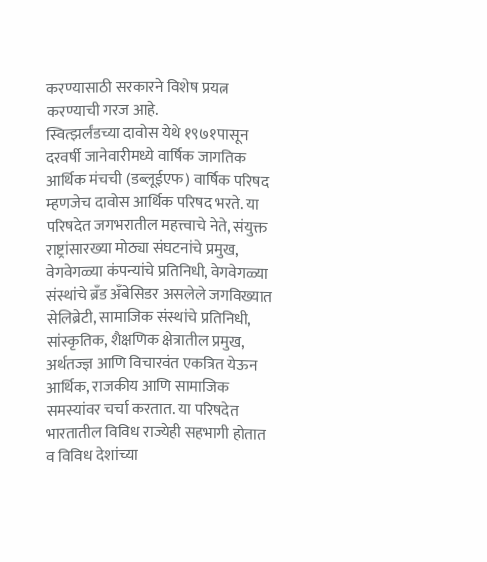करण्यासाठी सरकारने विशेष प्रयत्न करण्याची गरज आहे.
स्वित्झर्लंडच्या दावोस येथे १९७१पासून दरवर्षी जानेवारीमध्ये वार्षिक जागतिक आर्थिक मंचची (डब्लूईएफ) वार्षिक परिषद म्हणजेच दावोस आर्थिक परिषद भरते. या परिषदेत जगभरातील महत्त्वाचे नेते, संयुक्त राष्ट्रांसारख्या मोठ्या संघटनांचे प्रमुख, वेगवेगळ्या कंपन्यांचे प्रतिनिधी, वेगवेगळ्या संस्थांचे ब्रँड अँबेसिडर असलेले जगविख्यात सेलिब्रेटी, सामाजिक संस्थांचे प्रतिनिधी, सांस्कृतिक, शैक्षणिक क्षेत्रातील प्रमुख, अर्थतज्ज्ञ आणि विचारवंत एकत्रित येऊन आर्थिक, राजकीय आणि सामाजिक समस्यांवर चर्चा करतात. या परिषदेत भारतातील विविध राज्येही सहभागी होतात व विविध देशांच्या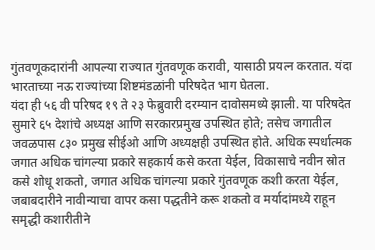गुंतवणूकदारांनी आपल्या राज्यात गुंतवणूक करावी, यासाठी प्रयत्न करतात. यंदा भारताच्या नऊ राज्यांच्या शिष्टमंडळांनी परिषदेत भाग घेतला.
यंदा ही ५६ वी परिषद १९ ते २३ फेब्रुवारी दरम्यान दावोसमध्ये झाली. या परिषदेत सुमारे ६५ देशांचे अध्यक्ष आणि सरकारप्रमुख उपस्थित होते; तसेच जगातील जवळपास ८३० प्रमुख सीईओ आणि अध्यक्षही उपस्थित होते. अधिक स्पर्धात्मक जगात अधिक चांगल्या प्रकारे सहकार्य कसे करता येईल, विकासाचे नवीन स्रोत कसे शोधू शकतो, जगात अधिक चांगल्या प्रकारे गुंतवणूक कशी करता येईल, जबाबदारीने नावीन्याचा वापर कसा पद्धतीने करू शकतो व मर्यादांमध्ये राहून समृद्धी कशारीतीने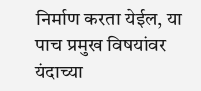निर्माण करता येईल, या पाच प्रमुख विषयांवर यंदाच्या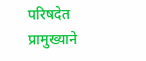परिषदेत प्रामुख्याने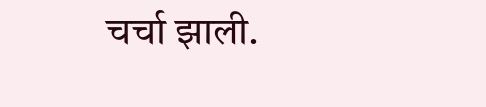चर्चा झाली.